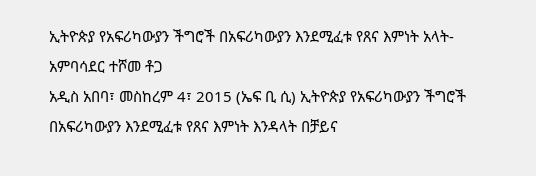ኢትዮጵያ የአፍሪካውያን ችግሮች በአፍሪካውያን እንደሚፈቱ የጸና እምነት አላት- አምባሳደር ተሾመ ቶጋ
አዲስ አበባ፣ መስከረም 4፣ 2015 (ኤፍ ቢ ሲ) ኢትዮጵያ የአፍሪካውያን ችግሮች በአፍሪካውያን እንደሚፈቱ የጸና እምነት እንዳላት በቻይና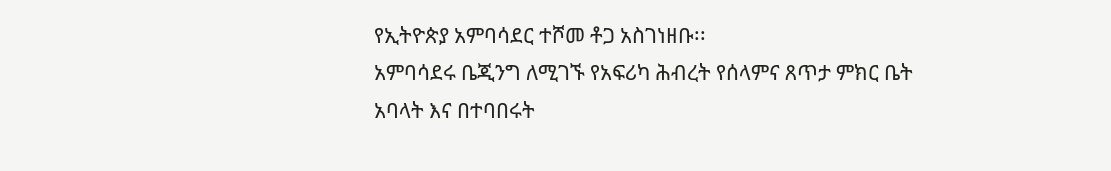የኢትዮጵያ አምባሳደር ተሾመ ቶጋ አስገነዘቡ፡፡
አምባሳደሩ ቤጂንግ ለሚገኙ የአፍሪካ ሕብረት የሰላምና ጸጥታ ምክር ቤት አባላት እና በተባበሩት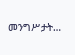መንግሥታት…